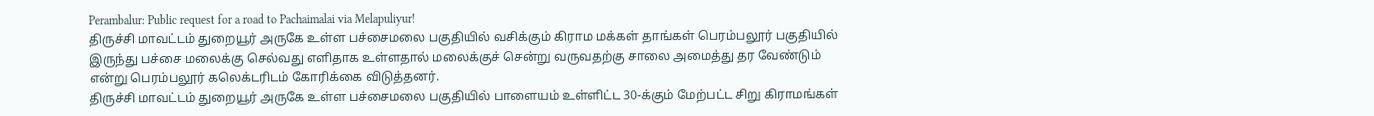Perambalur: Public request for a road to Pachaimalai via Melapuliyur!
திருச்சி மாவட்டம் துறையூர் அருகே உள்ள பச்சைமலை பகுதியில் வசிக்கும் கிராம மக்கள் தாங்கள் பெரம்பலூர் பகுதியில் இருந்து பச்சை மலைக்கு செல்வது எளிதாக உள்ளதால் மலைக்குச் சென்று வருவதற்கு சாலை அமைத்து தர வேண்டும் என்று பெரம்பலூர் கலெக்டரிடம் கோரிக்கை விடுத்தனர்.
திருச்சி மாவட்டம் துறையூர் அருகே உள்ள பச்சைமலை பகுதியில் பாளையம் உள்ளிட்ட 30-க்கும் மேற்பட்ட சிறு கிராமங்கள்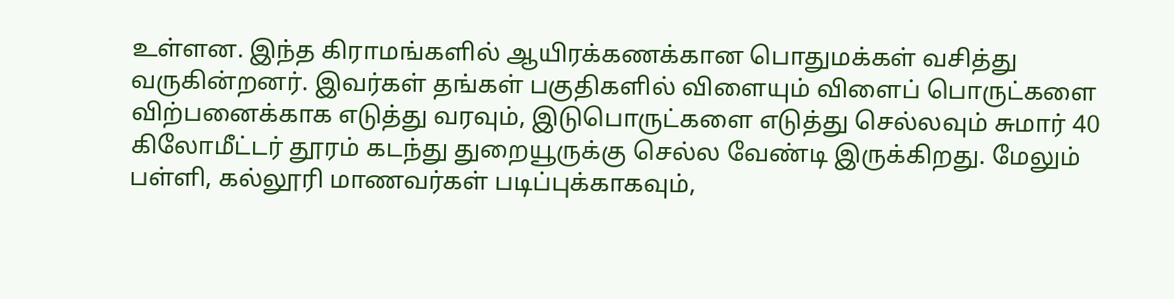உள்ளன. இந்த கிராமங்களில் ஆயிரக்கணக்கான பொதுமக்கள் வசித்து வருகின்றனர். இவர்கள் தங்கள் பகுதிகளில் விளையும் விளைப் பொருட்களை விற்பனைக்காக எடுத்து வரவும், இடுபொருட்களை எடுத்து செல்லவும் சுமார் 40 கிலோமீட்டர் தூரம் கடந்து துறையூருக்கு செல்ல வேண்டி இருக்கிறது. மேலும் பள்ளி, கல்லூரி மாணவர்கள் படிப்புக்காகவும்,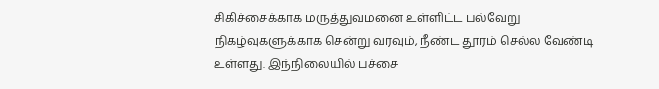சிகிச்சைக்காக மருத்துவமனை உள்ளிட்ட பல்வேறு நிகழ்வுகளுக்காக சென்று வரவும், நீண்ட தூரம் செல்ல வேண்டி உள்ளது. இந்நிலையில் பச்சை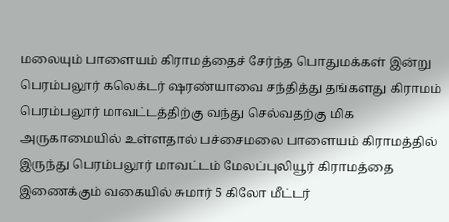மலையும் பாளையம் கிராமத்தைச் சேர்ந்த பொதுமக்கள் இன்று பெரம்பலூர் கலெக்டர் ஷரண்யாவை சந்தித்து தங்களது கிராமம் பெரம்பலூர் மாவட்டத்திற்கு வந்து செல்வதற்கு மிக அருகாமையில் உள்ளதால் பச்சைமலை பாளையம் கிராமத்தில் இருந்து பெரம்பலூர் மாவட்டம் மேலப்புலியூர் கிராமத்தை இணைக்கும் வகையில் சுமார் 5 கிலோ மீட்டர்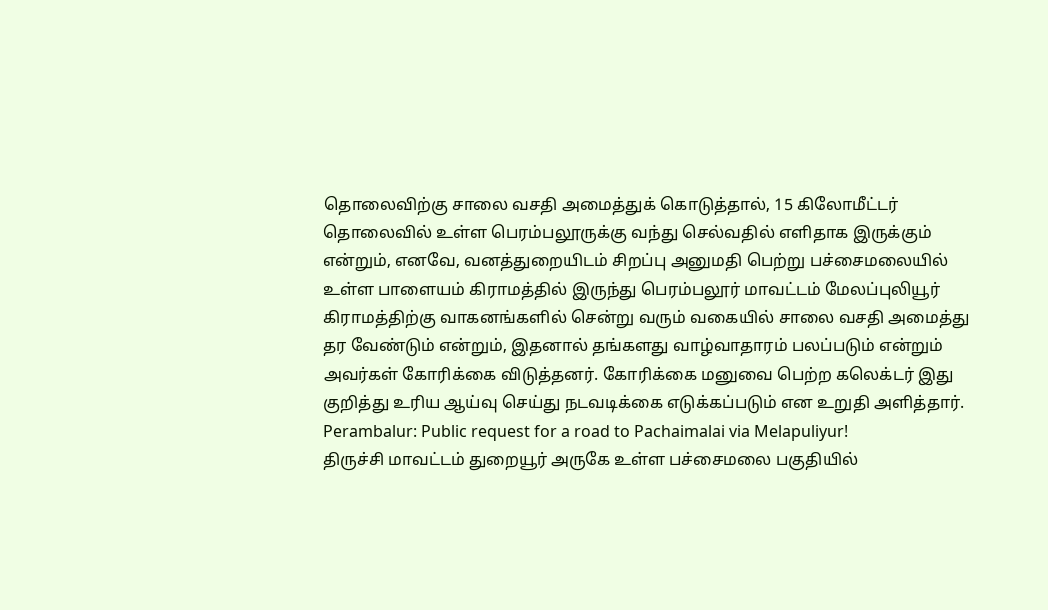தொலைவிற்கு சாலை வசதி அமைத்துக் கொடுத்தால், 15 கிலோமீட்டர் தொலைவில் உள்ள பெரம்பலூருக்கு வந்து செல்வதில் எளிதாக இருக்கும் என்றும், எனவே, வனத்துறையிடம் சிறப்பு அனுமதி பெற்று பச்சைமலையில் உள்ள பாளையம் கிராமத்தில் இருந்து பெரம்பலூர் மாவட்டம் மேலப்புலியூர் கிராமத்திற்கு வாகனங்களில் சென்று வரும் வகையில் சாலை வசதி அமைத்து தர வேண்டும் என்றும், இதனால் தங்களது வாழ்வாதாரம் பலப்படும் என்றும் அவர்கள் கோரிக்கை விடுத்தனர். கோரிக்கை மனுவை பெற்ற கலெக்டர் இது குறித்து உரிய ஆய்வு செய்து நடவடிக்கை எடுக்கப்படும் என உறுதி அளித்தார்.
Perambalur: Public request for a road to Pachaimalai via Melapuliyur!
திருச்சி மாவட்டம் துறையூர் அருகே உள்ள பச்சைமலை பகுதியில்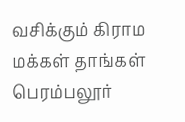வசிக்கும் கிராம மக்கள் தாங்கள் பெரம்பலூர்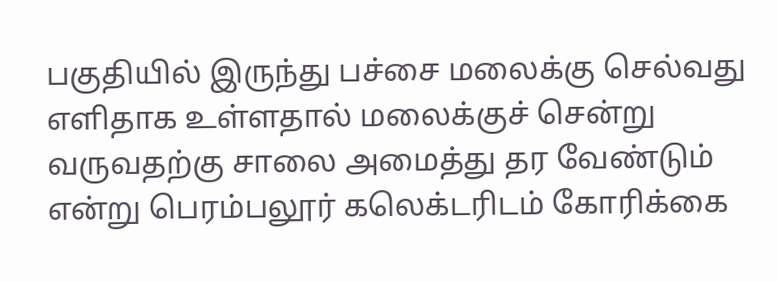பகுதியில் இருந்து பச்சை மலைக்கு செல்வது எளிதாக உள்ளதால் மலைக்குச் சென்று வருவதற்கு சாலை அமைத்து தர வேண்டும் என்று பெரம்பலூர் கலெக்டரிடம் கோரிக்கை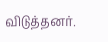விடுத்தனர்.